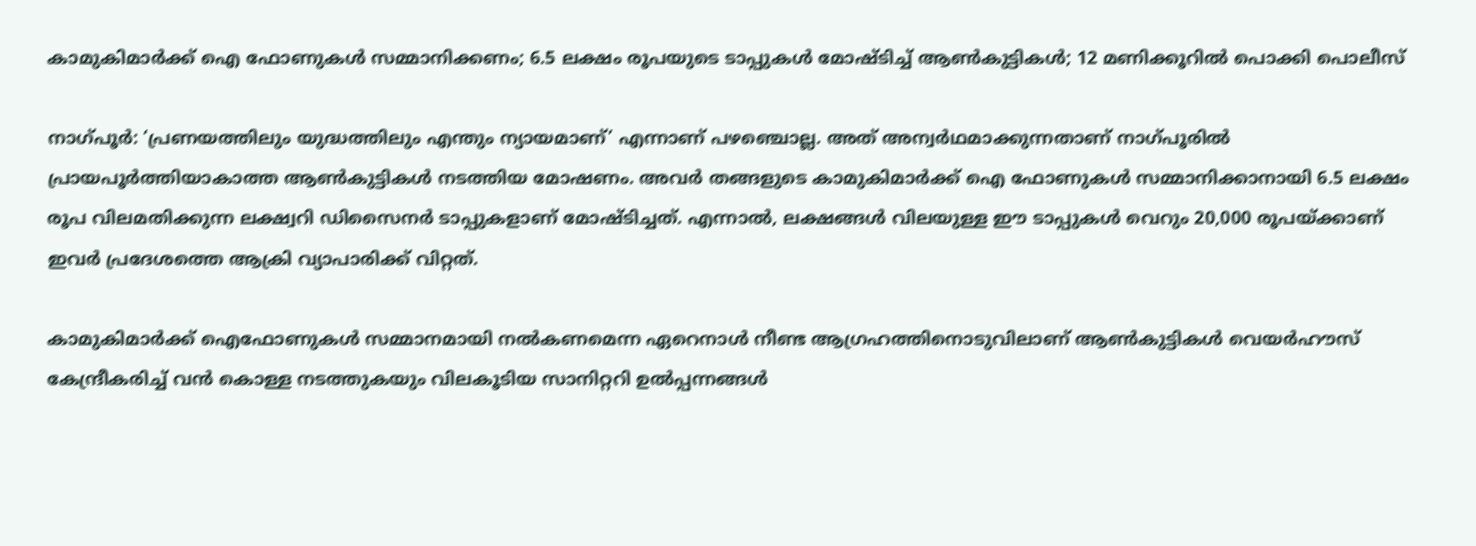കാമുകിമാര്‍ക്ക് ഐ ഫോണുകള്‍ സമ്മാനിക്കണം; 6.5 ലക്ഷം രൂപയുടെ ടാപ്പുകള്‍ മോഷ്ടിച്ച് ആണ്‍കുട്ടികള്‍; 12 മണിക്കൂറില്‍ പൊക്കി പൊലീസ്

നാഗ്പൂര്‍: ‘പ്രണയത്തിലും യുദ്ധത്തിലും എന്തും ന്യായമാണ്’ എന്നാണ് പഴഞ്ചൊല്ല. അത് അന്വര്‍ഥമാക്കുന്നതാണ് നാഗ്പൂരില്‍ പ്രായപൂര്‍ത്തിയാകാത്ത ആണ്‍കുട്ടികള്‍ നടത്തിയ മോഷണം. അവര്‍ തങ്ങളുടെ കാമുകിമാര്‍ക്ക് ഐ ഫോണുകള്‍ സമ്മാനിക്കാനായി 6.5 ലക്ഷം രൂപ വിലമതിക്കുന്ന ലക്ഷ്വറി ഡിസൈനര്‍ ടാപ്പുകളാണ് മോഷ്ടിച്ചത്. എന്നാല്‍, ലക്ഷങ്ങള്‍ വിലയുള്ള ഈ ടാപ്പുകള്‍ വെറും 20,000 രൂപയ്ക്കാണ് ഇവര്‍ പ്രദേശത്തെ ആക്രി വ്യാപാരിക്ക് വിറ്റത്.

കാമുകിമാര്‍ക്ക് ഐഫോണുകള്‍ സമ്മാനമായി നല്‍കണമെന്ന ഏറെനാള്‍ നീണ്ട ആഗ്രഹത്തിനൊടുവിലാണ് ആണ്‍കുട്ടികള്‍ വെയര്‍ഹൗസ് കേന്ദ്രീകരിച്ച് വന്‍ കൊള്ള നടത്തുകയും വിലകൂടിയ സാനിറ്ററി ഉല്‍പ്പന്നങ്ങള്‍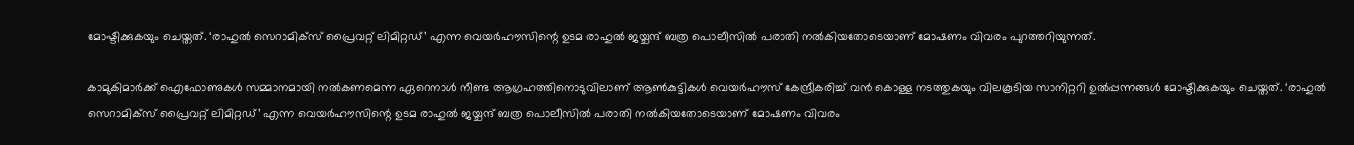മോഷ്ടിക്കുകയും ചെയ്തത്. ‘രാഹുല്‍ സെറാമിക്‌സ് പ്രൈവറ്റ് ലിമിറ്റഡ്’ എന്ന വെയര്‍ഹൗസിന്റെ ഉടമ രാഹുല്‍ ജയ്ചന്ദ് ബത്ര പൊലീസില്‍ പരാതി നല്‍കിയതോടെയാണ് മോഷണം വിവരം പുറത്തറിയുന്നത്.

കാമുകിമാര്‍ക്ക് ഐഫോണുകള്‍ സമ്മാനമായി നല്‍കണമെന്ന ഏറെനാള്‍ നീണ്ട ആഗ്രഹത്തിനൊടുവിലാണ് ആണ്‍കുട്ടികള്‍ വെയര്‍ഹൗസ് കേന്ദ്രീകരിച്ച് വന്‍ കൊള്ള നടത്തുകയും വിലകൂടിയ സാനിറ്ററി ഉല്‍പ്പന്നങ്ങള്‍ മോഷ്ടിക്കുകയും ചെയ്തത്. ‘രാഹുല്‍ സെറാമിക്‌സ് പ്രൈവറ്റ് ലിമിറ്റഡ്’ എന്ന വെയര്‍ഹൗസിന്റെ ഉടമ രാഹുല്‍ ജയ്ചന്ദ് ബത്ര പൊലീസില്‍ പരാതി നല്‍കിയതോടെയാണ് മോഷണം വിവരം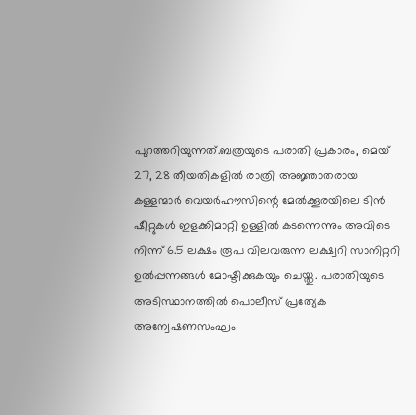പുറത്തറിയുന്നത്.ബത്രയുടെ പരാതി പ്രകാരം, മെയ് 27, 28 തീയതികളില്‍ രാത്രി അജ്ഞാതരായ കള്ളന്മാര്‍ വെയര്‍ഹൗസിന്റെ മേല്‍ക്കൂരയിലെ ടിന്‍ ഷീറ്റുകള്‍ ഇളക്കിമാറ്റി ഉള്ളില്‍ കടന്നെന്നും അവിടെ നിന്ന് 6.5 ലക്ഷം രൂപ വിലവരുന്ന ലക്ഷ്വറി സാനിറ്ററി ഉല്‍പ്പന്നങ്ങള്‍ മോഷ്ടിക്കുകയും ചെയ്തു. പരാതിയുടെ അടിസ്ഥാനത്തില്‍ പൊലീസ് പ്രത്യേക അന്വേഷണസംഘം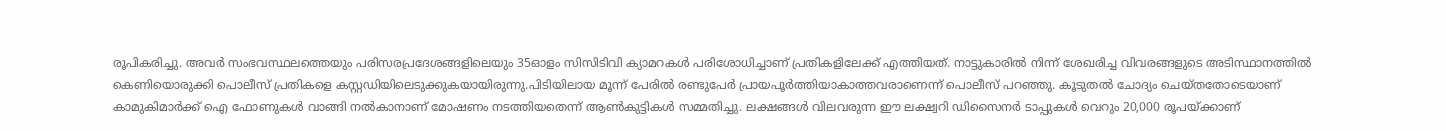രൂപികരിച്ചു. അവര്‍ സംഭവസ്ഥലത്തെയും പരിസരപ്രദേശങ്ങളിലെയും 35ഓളം സിസിടിവി ക്യാമറകള്‍ പരിശോധിച്ചാണ് പ്രതികളിലേക്ക് എത്തിയത്. നാട്ടുകാരില്‍ നിന്ന് ശേഖരിച്ച വിവരങ്ങളുടെ അടിസ്ഥാനത്തില്‍ കെണിയൊരുക്കി പൊലീസ് പ്രതികളെ കസ്റ്റഡിയിലെടുക്കുകയായിരുന്നു.പിടിയിലായ മൂന്ന് പേരില്‍ രണ്ടുപേര്‍ പ്രായപൂര്‍ത്തിയാകാത്തവരാണെന്ന് പൊലീസ് പറഞ്ഞു. കൂടുതല്‍ ചോദ്യം ചെയ്തതോടെയാണ് കാമുകിമാര്‍ക്ക് ഐ ഫോണുകള്‍ വാങ്ങി നല്‍കാനാണ് മോഷണം നടത്തിയതെന്ന് ആണ്‍കുട്ടികള്‍ സമ്മതിച്ചു. ലക്ഷങ്ങള്‍ വിലവരുന്ന ഈ ലക്ഷ്വറി ഡിസൈനര്‍ ടാപ്പുകള്‍ വെറും 20,000 രൂപയ്ക്കാണ്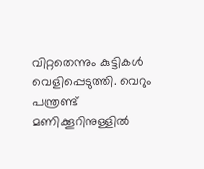വിറ്റതെന്നും കുട്ടികള്‍ വെളിപ്പെടുത്തി. വെറും പന്ത്രണ്ട് മണിക്കൂറിനുള്ളില്‍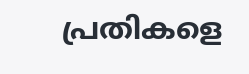പ്രതികളെ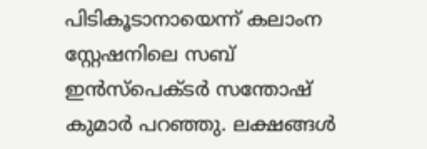പിടികൂടാനായെന്ന് കലാംന സ്റ്റേഷനിലെ സബ് ഇന്‍സ്‌പെക്ടര്‍ സന്തോഷ് കുമാര്‍ പറഞ്ഞു. ലക്ഷങ്ങള്‍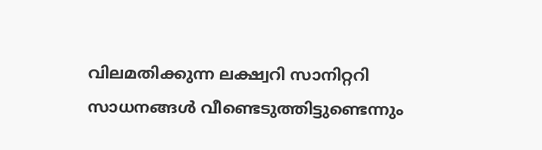വിലമതിക്കുന്ന ലക്ഷ്വറി സാനിറ്ററി സാധനങ്ങള്‍ വീണ്ടെടുത്തിട്ടുണ്ടെന്നും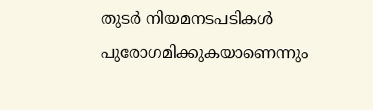തുടര്‍ നിയമനടപടികള്‍ പുരോഗമിക്കുകയാണെന്നും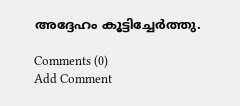അദ്ദേഹം കൂട്ടിച്ചേര്‍ത്തു.

Comments (0)
Add Comment